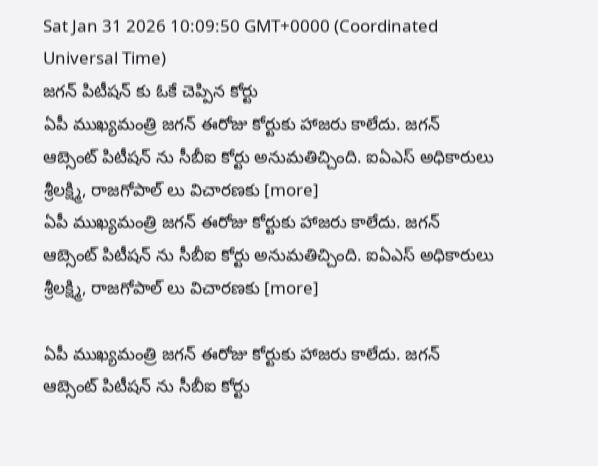Sat Jan 31 2026 10:09:50 GMT+0000 (Coordinated Universal Time)
జగన్ పిటీషన్ కు ఓకే చెప్పిన కోర్టు
ఏపీ ముఖ్యమంత్రి జగన్ ఈరోజు కోర్టుకు హాజరు కాలేదు. జగన్ ఆబ్సెంట్ పిటీషన్ ను సీబీఐ కోర్టు అనుమతిచ్చింది. ఐఏఎస్ అధికారులు శ్రీలక్ష్మి, రాజగోపాల్ లు విచారణకు [more]
ఏపీ ముఖ్యమంత్రి జగన్ ఈరోజు కోర్టుకు హాజరు కాలేదు. జగన్ ఆబ్సెంట్ పిటీషన్ ను సీబీఐ కోర్టు అనుమతిచ్చింది. ఐఏఎస్ అధికారులు శ్రీలక్ష్మి, రాజగోపాల్ లు విచారణకు [more]

ఏపీ ముఖ్యమంత్రి జగన్ ఈరోజు కోర్టుకు హాజరు కాలేదు. జగన్ ఆబ్సెంట్ పిటీషన్ ను సీబీఐ కోర్టు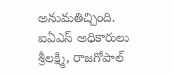అనుమతిచ్చింది. ఐఏఎస్ అధికారులు శ్రీలక్ష్మి, రాజగోపాల్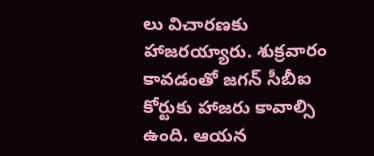లు విచారణకు హాజరయ్యారు. శుక్రవారం కావడంతో జగన్ సీబీఐ కోర్టుకు హాజరు కావాల్సి ఉంది. ఆయన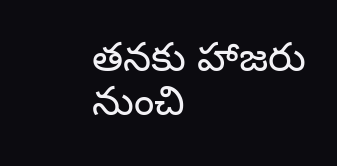తనకు హాజరు నుంచి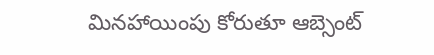మినహాయింపు కోరుతూ ఆబ్సెంట్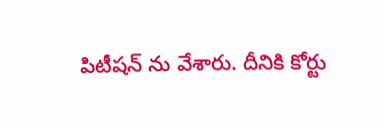పిటీషన్ ను వేశారు. దీనికి కోర్టు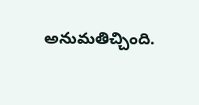అనుమతిచ్చింది.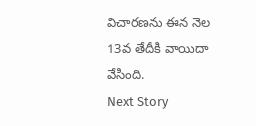విచారణను ఈన నెల 13వ తేదీకి వాయిదా వేసింది.
Next Story